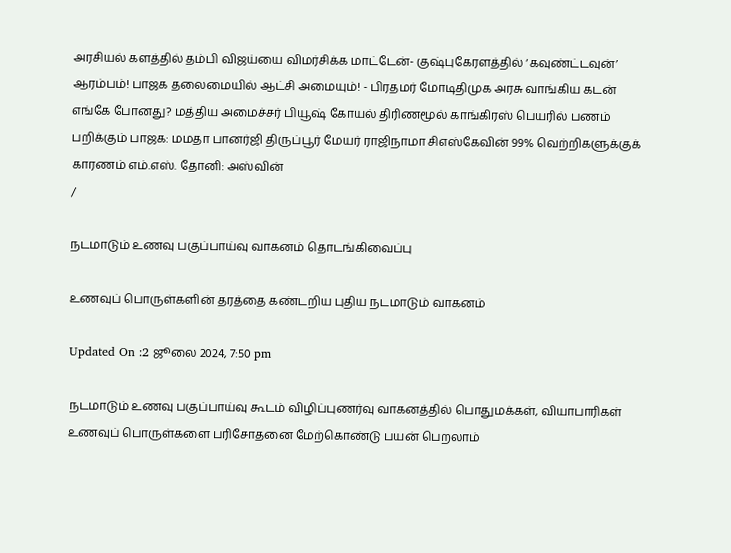அரசியல் களத்தில் தம்பி விஜய்யை விமர்சிக்க மாட்டேன்- குஷ்புகேரளத்தில் ‘கவுண்ட்டவுன்’ ஆரம்பம்! பாஜக தலைமையில் ஆட்சி அமையும்! - பிரதமர் மோடிதிமுக அரசு வாங்கிய கடன் எங்கே போனது? மத்திய அமைச்சர் பியூஷ் கோயல் திரிணமூல் காங்கிரஸ் பெயரில் பணம் பறிக்கும் பாஜக: மமதா பானர்ஜி திருப்பூர் மேயர் ராஜிநாமா சிஎஸ்கேவின் 99% வெற்றிகளுக்குக் காரணம் எம்.எஸ். தோனி: அஸ்வின்
/

நடமாடும் உணவு பகுப்பாய்வு வாகனம் தொடங்கிவைப்பு

உணவுப் பொருள்களின் தரத்தை கண்டறிய புதிய நடமாடும் வாகனம்

Updated On :2 ஜூலை 2024, 7:50 pm

நடமாடும் உணவு பகுப்பாய்வு கூடம் விழிப்புணர்வு வாகனத்தில் பொதுமக்கள், வியாபாரிகள் உணவுப் பொருள்களை பரிசோதனை மேற்கொண்டு பயன் பெறலாம்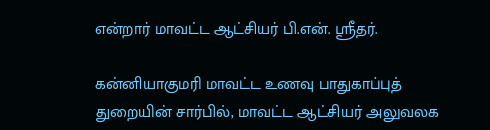என்றார் மாவட்ட ஆட்சியர் பி.என். ஸ்ரீதர்.

கன்னியாகுமரி மாவட்ட உணவு பாதுகாப்புத் துறையின் சார்பில், மாவட்ட ஆட்சியர் அலுவலக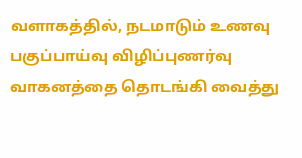வளாகத்தில், நடமாடும் உணவு பகுப்பாய்வு விழிப்புணர்வு வாகனத்தை தொடங்கி வைத்து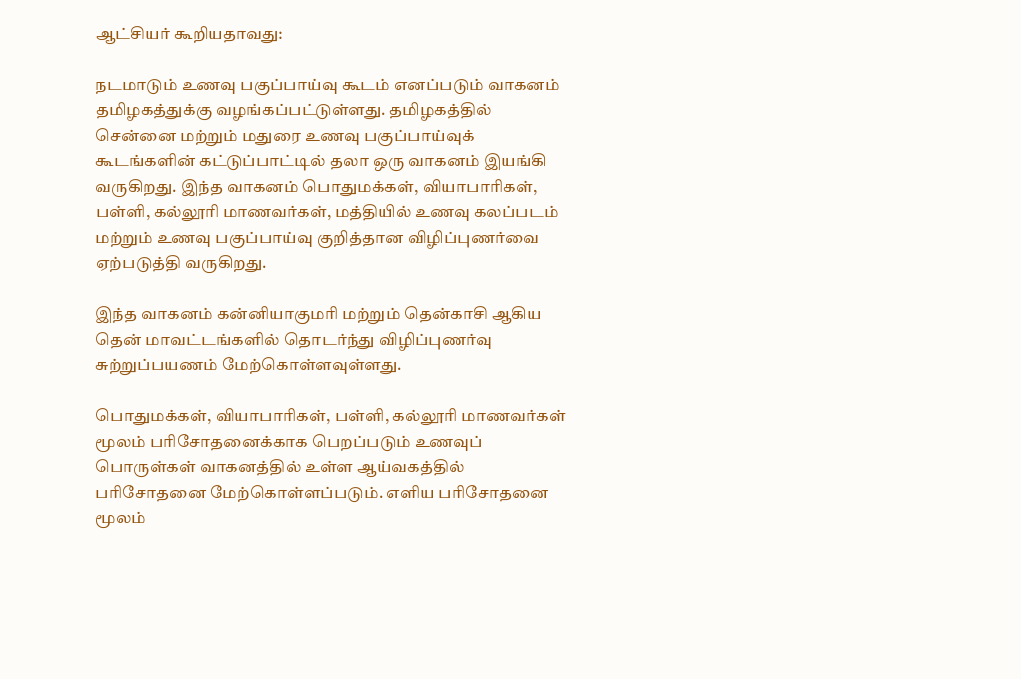ஆட்சியர் கூறியதாவது:

நடமாடும் உணவு பகுப்பாய்வு கூடம் எனப்படும் வாகனம் தமிழகத்துக்கு வழங்கப்பட்டுள்ளது. தமிழகத்தில் சென்னை மற்றும் மதுரை உணவு பகுப்பாய்வுக் கூடங்களின் கட்டுப்பாட்டில் தலா ஒரு வாகனம் இயங்கி வருகிறது. இந்த வாகனம் பொதுமக்கள், வியாபாரிகள், பள்ளி, கல்லூரி மாணவர்கள், மத்தியில் உணவு கலப்படம் மற்றும் உணவு பகுப்பாய்வு குறித்தான விழிப்புணர்வை ஏற்படுத்தி வருகிறது.

இந்த வாகனம் கன்னியாகுமரி மற்றும் தென்காசி ஆகிய தென் மாவட்டங்களில் தொடர்ந்து விழிப்புணர்வு சுற்றுப்பயணம் மேற்கொள்ளவுள்ளது.

பொதுமக்கள், வியாபாரிகள், பள்ளி, கல்லூரி மாணவர்கள் மூலம் பரிசோதனைக்காக பெறப்படும் உணவுப் பொருள்கள் வாகனத்தில் உள்ள ஆய்வகத்தில் பரிசோதனை மேற்கொள்ளப்படும். எளிய பரிசோதனை மூலம்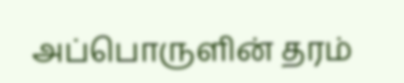அப்பொருளின் தரம்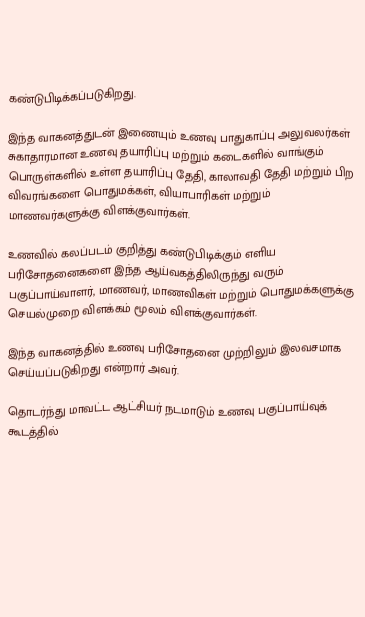கண்டுபிடிக்கப்படுகிறது.

இந்த வாகனத்துடன் இணையும் உணவு பாதுகாப்பு அலுவலர்கள் சுகாதாரமான உணவு தயாரிப்பு மற்றும் கடைகளில் வாங்கும் பொருள்களில் உள்ள தயாரிப்பு தேதி, காலாவதி தேதி மற்றும் பிற விவரங்களை பொதுமக்கள், வியாபாரிகள் மற்றும் மாணவர்களுக்கு விளக்குவார்கள்.

உணவில் கலப்படம் குறித்து கண்டுபிடிக்கும் எளிய பரிசோதனைகளை இந்த ஆய்வகத்திலிருந்து வரும் பகுப்பாய்வாளர், மாணவர், மாணவிகள் மற்றும் பொதுமக்களுக்கு செயல்முறை விளக்கம் மூலம் விளக்குவார்கள்.

இந்த வாகனத்தில் உணவு பரிசோதனை முற்றிலும் இலவசமாக செய்யப்படுகிறது என்றார் அவர்.

தொடர்ந்து மாவட்ட ஆட்சியர் நடமாடும் உணவு பகுப்பாய்வுக் கூடத்தில்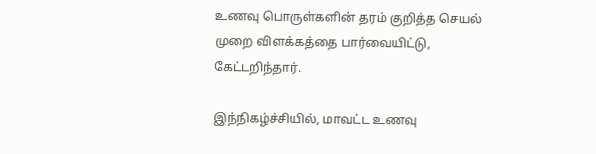உணவு பொருள்களின் தரம் குறித்த செயல் முறை விளக்கத்தை பார்வையிட்டு, கேட்டறிந்தார்.

இந்நிகழ்ச்சியில், மாவட்ட உணவு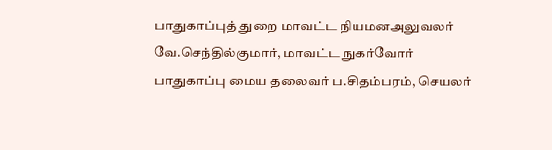பாதுகாப்புத் துறை மாவட்ட நியமனஅலுவலர் வே.செந்தில்குமார், மாவட்ட நுகர்வோர் பாதுகாப்பு மைய தலைவர் ப.சிதம்பரம், செயலர்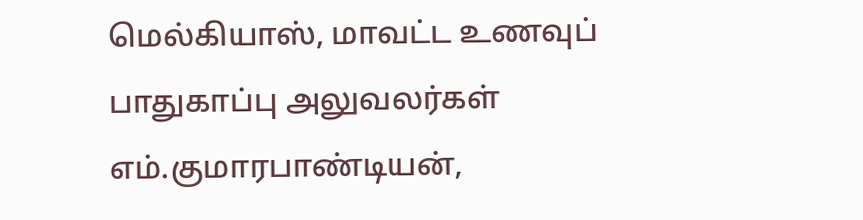மெல்கியாஸ், மாவட்ட உணவுப் பாதுகாப்பு அலுவலர்கள் எம்.குமாரபாண்டியன்,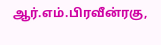ஆர்.எம்.பிரவீன்ரகு,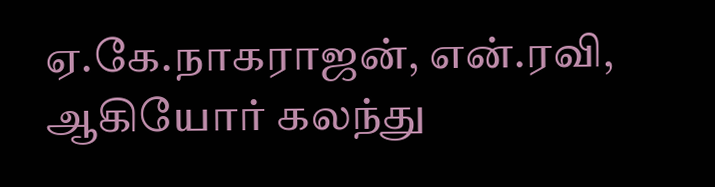ஏ.கே.நாகராஜன், என்.ரவி, ஆகியோர் கலந்து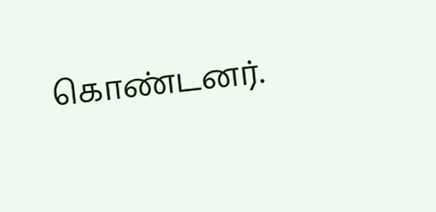கொண்டனர்.